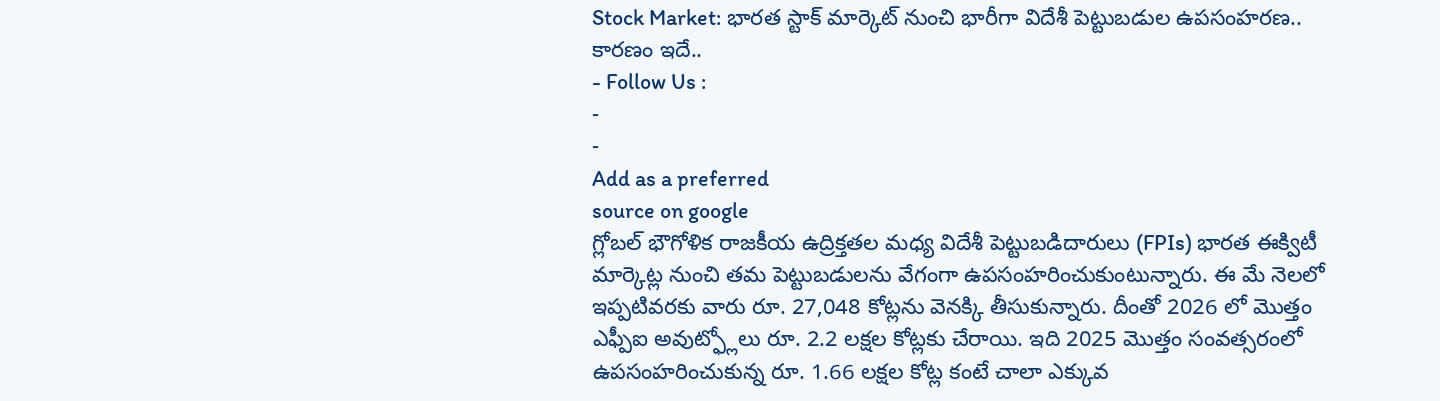Stock Market: భారత స్టాక్ మార్కెట్ నుంచి భారీగా విదేశీ పెట్టుబడుల ఉపసంహరణ.. కారణం ఇదే..
- Follow Us :
-
-
Add as a preferred
source on google
గ్లోబల్ భౌగోళిక రాజకీయ ఉద్రిక్తతల మధ్య విదేశీ పెట్టుబడిదారులు (FPIs) భారత ఈక్విటీ మార్కెట్ల నుంచి తమ పెట్టుబడులను వేగంగా ఉపసంహరించుకుంటున్నారు. ఈ మే నెలలో ఇప్పటివరకు వారు రూ. 27,048 కోట్లను వెనక్కి తీసుకున్నారు. దీంతో 2026 లో మొత్తం ఎఫ్పీఐ అవుట్ఫ్లోలు రూ. 2.2 లక్షల కోట్లకు చేరాయి. ఇది 2025 మొత్తం సంవత్సరంలో ఉపసంహరించుకున్న రూ. 1.66 లక్షల కోట్ల కంటే చాలా ఎక్కువ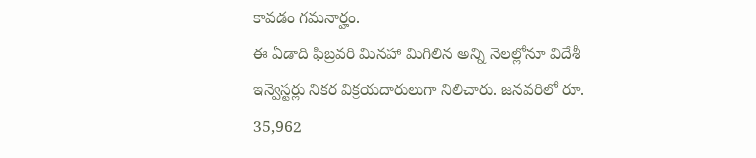కావడం గమనార్హం.
ఈ ఏడాది ఫిబ్రవరి మినహా మిగిలిన అన్ని నెలల్లోనూ విదేశీ ఇన్వెస్టర్లు నికర విక్రయదారులుగా నిలిచారు. జనవరిలో రూ. 35,962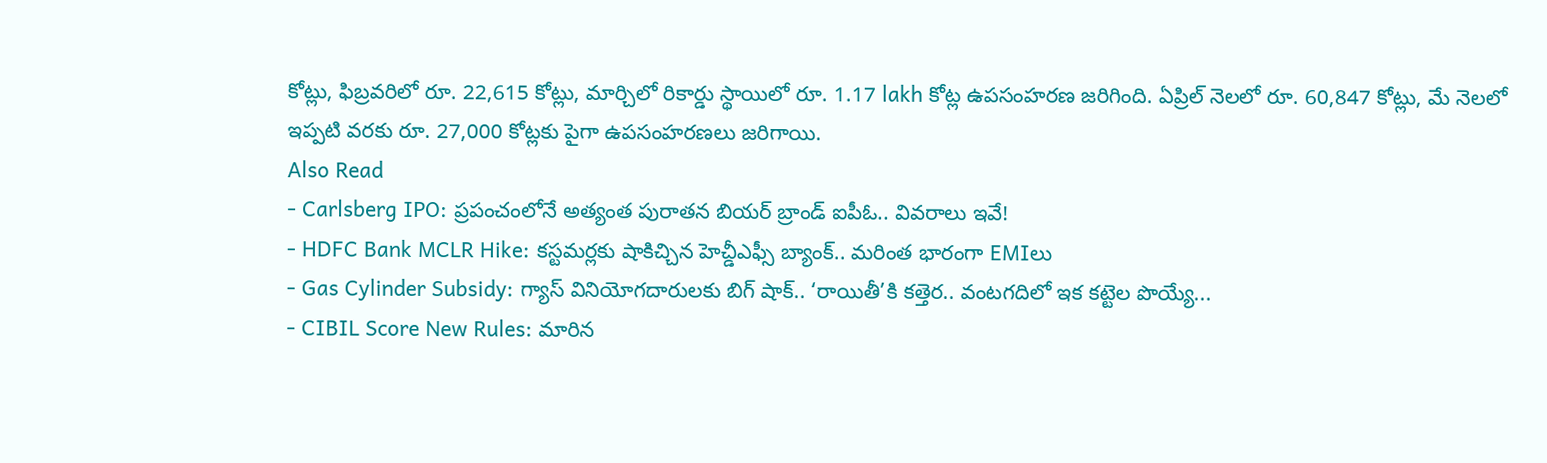కోట్లు, ఫిబ్రవరిలో రూ. 22,615 కోట్లు, మార్చిలో రికార్డు స్థాయిలో రూ. 1.17 lakh కోట్ల ఉపసంహరణ జరిగింది. ఏప్రిల్ నెలలో రూ. 60,847 కోట్లు, మే నెలలో ఇప్పటి వరకు రూ. 27,000 కోట్లకు పైగా ఉపసంహరణలు జరిగాయి.
Also Read
- Carlsberg IPO: ప్రపంచంలోనే అత్యంత పురాతన బియర్ బ్రాండ్ ఐపీఓ.. వివరాలు ఇవే!
- HDFC Bank MCLR Hike: కస్టమర్లకు షాకిచ్చిన హెచ్డీఎఫ్సీ బ్యాంక్.. మరింత భారంగా EMIలు
- Gas Cylinder Subsidy: గ్యాస్ వినియోగదారులకు బిగ్ షాక్.. ‘రాయితీ’కి కత్తెర.. వంటగదిలో ఇక కట్టెల పొయ్యే...
- CIBIL Score New Rules: మారిన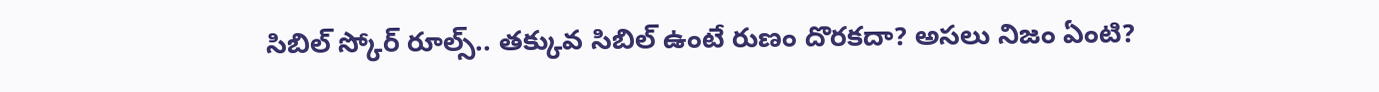సిబిల్ స్కోర్ రూల్స్.. తక్కువ సిబిల్ ఉంటే రుణం దొరకదా? అసలు నిజం ఏంటి?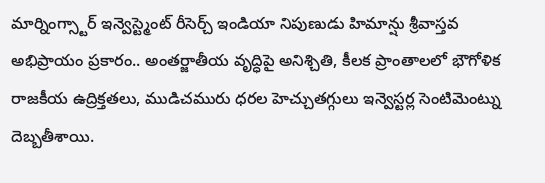మార్నింగ్స్టార్ ఇన్వెస్ట్మెంట్ రీసెర్చ్ ఇండియా నిపుణుడు హిమాన్షు శ్రీవాస్తవ అభిప్రాయం ప్రకారం.. అంతర్జాతీయ వృద్ధిపై అనిశ్చితి, కీలక ప్రాంతాలలో భౌగోళిక రాజకీయ ఉద్రిక్తతలు, ముడిచమురు ధరల హెచ్చుతగ్గులు ఇన్వెస్టర్ల సెంటిమెంట్ను దెబ్బతీశాయి.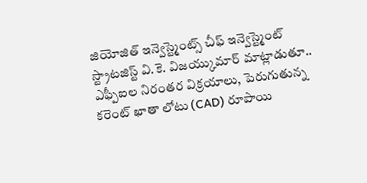జియోజిత్ ఇన్వెస్ట్మెంట్స్ చీఫ్ ఇన్వెస్ట్మెంట్ స్ట్రాటజిస్ట్ వి.కె. విజయ్కుమార్ మాట్లాడుతూ.. ఎఫ్పీఐల నిరంతర విక్రయాలు, పెరుగుతున్న కరెంట్ ఖాతా లోటు (CAD) రూపాయి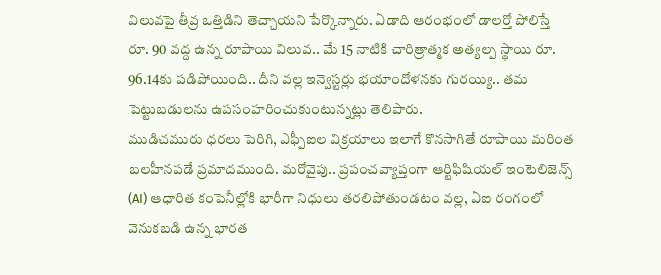విలువపై తీవ్ర ఒత్తిడిని తెచ్చాయని పేర్కొన్నారు. ఏడాది ఆరంభంలో డాలర్తో పోలిస్తే రూ. 90 వద్ద ఉన్న రూపాయి విలువ.. మే 15 నాటికి చారిత్రాత్మక అత్యల్ప స్థాయి రూ. 96.14కు పడిపోయింది.. దీని వల్ల ఇన్వెస్టర్లు భయాందోళనకు గురయ్యి.. తమ పెట్టుబడులను ఉపసంహరించుకుంటున్నట్లు తెలిపారు.
ముడిచమురు ధరలు పెరిగి, ఎఫ్పీఐల విక్రయాలు ఇలాగే కొనసాగితే రూపాయి మరింత బలహీనపడే ప్రమాదముంది. మరోవైపు.. ప్రపంచవ్యాప్తంగా ఆర్టిఫిషియల్ ఇంటెలిజెన్స్ (AI) ఆధారిత కంపెనీల్లోకి భారీగా నిధులు తరలిపోతుండటం వల్ల, ఏఐ రంగంలో వెనుకబడి ఉన్న భారత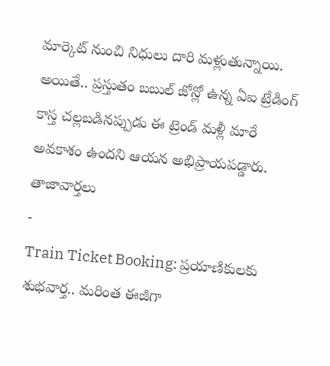మార్కెట్ నుంచి నిధులు దారి మళ్లుతున్నాయి. అయితే.. ప్రస్తుతం బబుల్ జోన్లో ఉన్న ఏఐ ట్రేడింగ్ కాస్త చల్లబడినప్పుడు ఈ ట్రెండ్ మళ్లీ మారే అవకాశం ఉందని ఆయన అభిప్రాయపడ్డారు.
తాజావార్తలు
-
Train Ticket Booking: ప్రయాణికులకు శుభవార్త.. మరింత ఈజీగా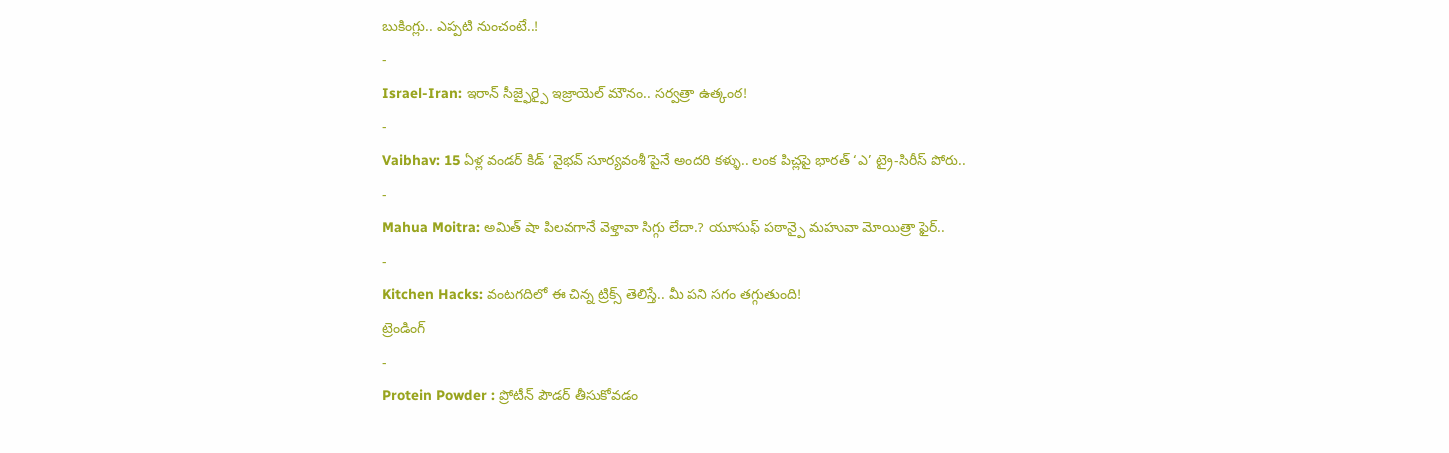బుకింగ్లు.. ఎప్పటి నుంచంటే..!
-
Israel-Iran: ఇరాన్ సీజ్ఫైర్పై ఇజ్రాయెల్ మౌనం.. సర్వత్రా ఉత్కంఠ!
-
Vaibhav: 15 ఏళ్ల వండర్ కిడ్ ‘వైభవ్ సూర్యవంశీ’పైనే అందరి కళ్ళు.. లంక పిచ్లపై భారత్ ‘ఎ’ ట్రై-సిరీస్ పోరు..
-
Mahua Moitra: అమిత్ షా పిలవగానే వెళ్తావా సిగ్గు లేదా.? యూసుఫ్ పఠాన్పై మహువా మోయిత్రా ఫైర్..
-
Kitchen Hacks: వంటగదిలో ఈ చిన్న ట్రిక్స్ తెలిస్తే.. మీ పని సగం తగ్గుతుంది!
ట్రెండింగ్
-
Protein Powder : ప్రోటీన్ పౌడర్ తీసుకోవడం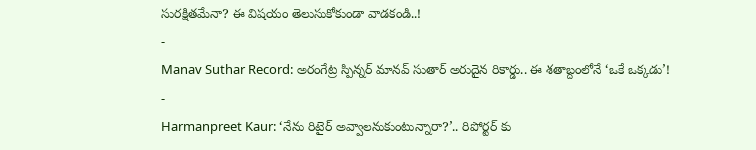సురక్షితమేనా? ఈ విషయం తెలుసుకోకుండా వాడకండి..!
-
Manav Suthar Record: అరంగేట్ర స్పిన్నర్ మానవ్ సుతార్ అరుదైన రికార్డు.. ఈ శతాబ్దంలోనే ‘ఒకే ఒక్కడు’!
-
Harmanpreet Kaur: ‘నేను రిటైర్ అవ్వాలనుకుంటున్నారా?’.. రిపోర్టర్ కు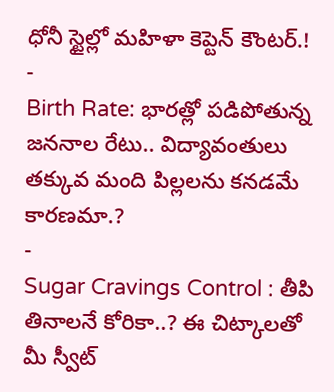ధోనీ స్టైల్లో మహిళా కెప్టెన్ కౌంటర్.!
-
Birth Rate: భారత్లో పడిపోతున్న జననాల రేటు.. విద్యావంతులు తక్కువ మంది పిల్లలను కనడమే కారణమా.?
-
Sugar Cravings Control : తీపి తినాలనే కోరికా..? ఈ చిట్కాలతో మీ స్వీట్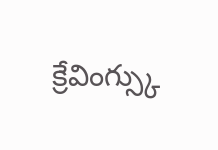క్రేవింగ్స్కు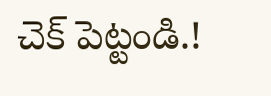చెక్ పెట్టండి.!